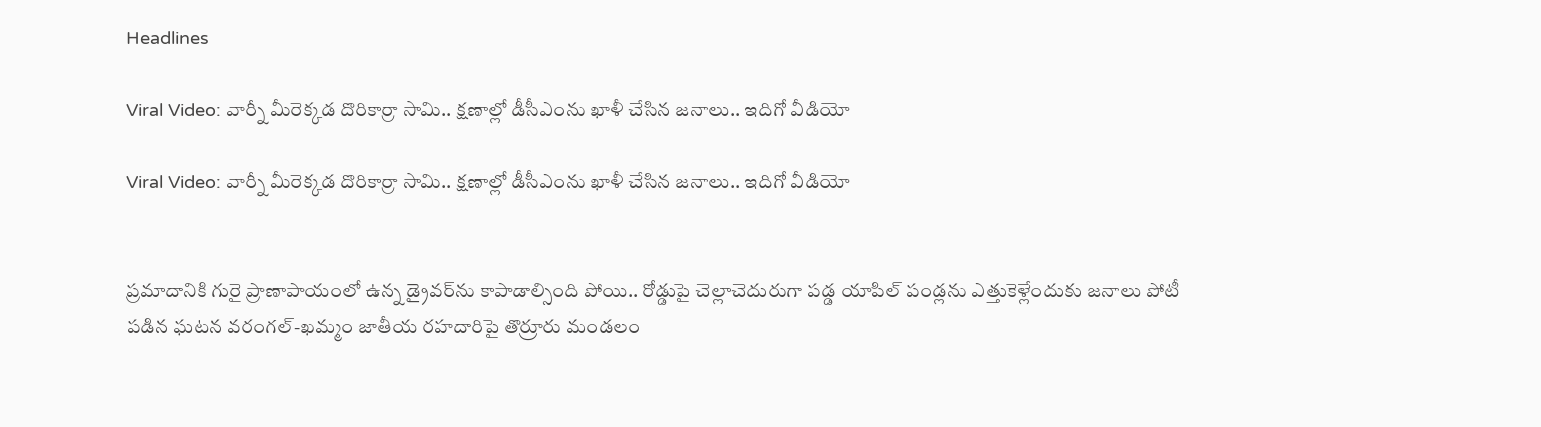Headlines

Viral Video: వార్నీ మీరెక్కడ దొరికార్రా సామి.. క్షణాల్లో డీసీఎంను ఖాళీ చేసిన జనాలు.. ఇదిగో వీడియో

Viral Video: వార్నీ మీరెక్కడ దొరికార్రా సామి.. క్షణాల్లో డీసీఎంను ఖాళీ చేసిన జనాలు.. ఇదిగో వీడియో


ప్రమాదానికి గురై ప్రాణాపాయంలో ఉన్న డ్రైవర్‌ను కాపాడాల్సింది పోయి.. రోడ్డుపై చెల్లాచెదురుగా పడ్డ యాపిల్ పండ్లను ఎత్తుకెళ్లేందుకు జనాలు పోటీ పడిన ఘటన వరంగల్-ఖమ్మం జాతీయ రహదారిపై తొర్రూరు మండలం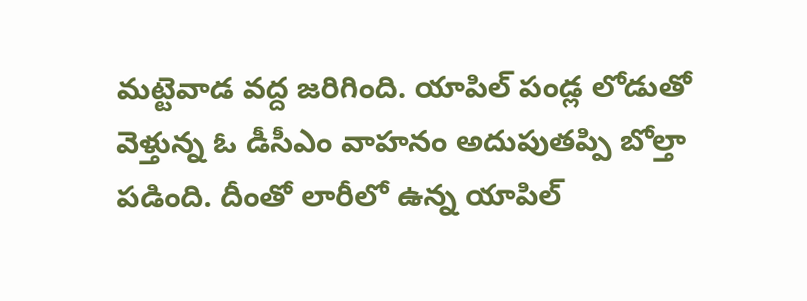మట్టెవాడ వద్ద జరిగింది. యాపిల్ పండ్ల లోడుతో వెళ్తున్న ఓ డీసీఎం వాహనం అదుపుతప్పి బోల్తా పడింది. దీంతో లారీలో ఉన్న యాపిల్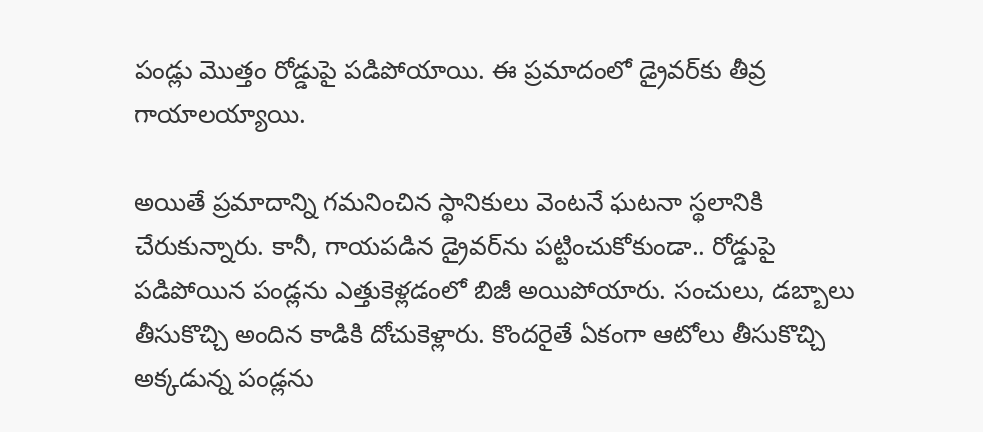పండ్లు మొత్తం రోడ్డుపై పడిపోయాయి. ఈ ప్రమాదంలో డ్రైవర్‌కు తీవ్ర గాయాలయ్యాయి.

అయితే ప్రమాదాన్ని గమనించిన స్థానికులు వెంటనే ఘటనా స్థలానికి చేరుకున్నారు. కానీ, గాయపడిన డ్రైవర్‌ను పట్టించుకోకుండా.. రోడ్డుపై పడిపోయిన పండ్లను ఎత్తుకెళ్లడంలో బిజీ అయిపోయారు. సంచులు, డబ్బాలు తీసుకొచ్చి అందిన కాడికి దోచుకెళ్లారు. కొందరైతే ఏకంగా ఆటోలు తీసుకొచ్చి అక్కడున్న పండ్లను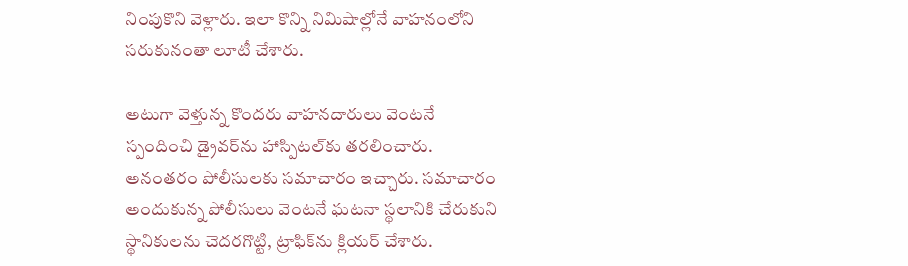నింపుకొని వెళ్లారు. ఇలా కొన్ని నిమిషాల్లోనే వాహనంలోని సరుకునంతా లూటీ చేశారు.

అటుగా వెళ్తున్న కొందరు వాహనదారులు వెంటనే స్పందించి డ్రైవర్‌ను హాస్పిటల్‌కు తరలించారు. అనంతరం పోలీసులకు సమాచారం ఇచ్చారు. సమాచారం అందుకున్న పోలీసులు వెంటనే ఘటనా స్థలానికి చేరుకుని స్థానికులను చెదరగొట్టి, ట్రాఫిక్‌ను క్లియర్ చేశారు.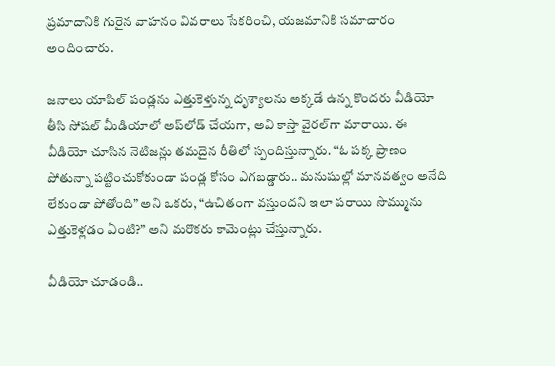ప్రమాదానికి గురైన వాహనం వివరాలు సేకరించి, యజమానికి సమాచారం అందించారు.

జనాలు యాపిల్ పండ్లను ఎత్తుకెళ్తున్న దృశ్యాలను అక్కడే ఉన్న కొందరు వీడియో తీసి సోషల్ మీడియాలో అప్‌లోడ్ చేయగా, అవి కాస్తా వైరల్‌గా మారాయి. ఈ వీడియో చూసిన నెటిజన్లు తమదైన రీతిలో స్పందిస్తున్నారు. “ఓ పక్క ప్రాణం పోతున్నా పట్టించుకోకుండా పండ్ల కోసం ఎగబడ్డారు.. మనుషుల్లో మానవత్వం అనేది లేకుండా పోతోంది” అని ఒకరు, “ఉచితంగా వస్తుందని ఇలా పరాయి సొమ్మును ఎత్తుకెళ్లడం ఏంటి?” అని మరొకరు కామెంట్లు చేస్తున్నారు.

వీడియో చూడండి..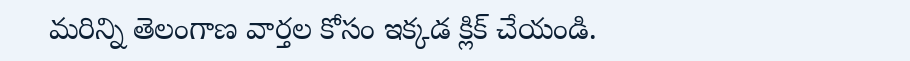మరిన్ని తెలంగాణ వార్తల కోసం ఇక్కడ క్లిక్ చేయండి.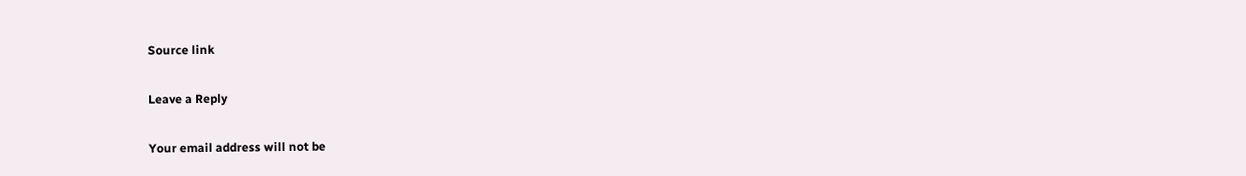Source link

Leave a Reply

Your email address will not be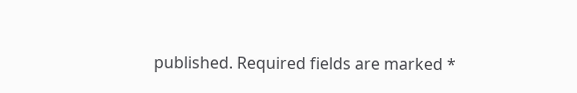published. Required fields are marked *